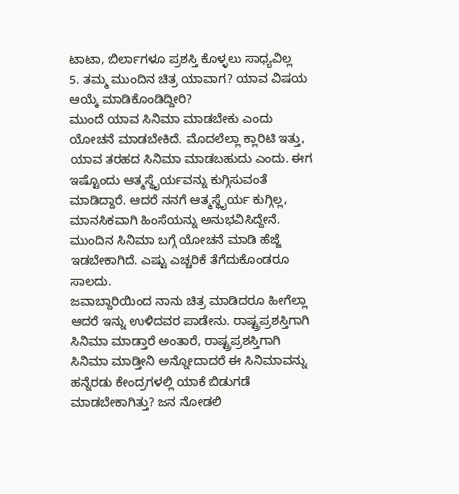ಟಾಟಾ, ಬಿರ್ಲಾಗಳೂ ಪ್ರಶಸ್ತಿ ಕೊಳ್ಳಲು ಸಾಧ್ಯವಿಲ್ಲ
5. ತಮ್ಮ ಮುಂದಿನ ಚಿತ್ರ ಯಾವಾಗ? ಯಾವ ವಿಷಯ ಆಯ್ಕೆ ಮಾಡಿಕೊಂಡಿದ್ದೀರಿ?
ಮುಂದೆ ಯಾವ ಸಿನಿಮಾ ಮಾಡಬೇಕು ಎಂದು ಯೋಚನೆ ಮಾಡಬೇಕಿದೆ. ಮೊದಲೆಲ್ಲಾ ಕ್ಲಾರಿಟಿ ಇತ್ತು, ಯಾವ ತರಹದ ಸಿನಿಮಾ ಮಾಡಬಹುದು ಎಂದು. ಈಗ ಇಷ್ಟೊಂದು ಆತ್ಮಸ್ಥೈರ್ಯವನ್ನು ಕುಗ್ಗಿಸುವಂತೆ ಮಾಡಿದ್ದಾರೆ. ಆದರೆ ನನಗೆ ಆತ್ಮಸ್ಥೈರ್ಯ ಕುಗ್ಗಿಲ್ಲ, ಮಾನಸಿಕವಾಗಿ ಹಿಂಸೆಯನ್ನು ಅನುಭವಿಸಿದ್ದೇನೆ. ಮುಂದಿನ ಸಿನಿಮಾ ಬಗ್ಗೆ ಯೋಚನೆ ಮಾಡಿ ಹೆಜ್ಜೆ ಇಡಬೇಕಾಗಿದೆ. ಎಷ್ಟು ಎಚ್ಚರಿಕೆ ತೆಗೆದುಕೊಂಡರೂ ಸಾಲದು.
ಜವಾಬ್ದಾರಿಯಿಂದ ನಾನು ಚಿತ್ರ ಮಾಡಿದರೂ ಹೀಗೆಲ್ಲಾ ಆದರೆ ಇನ್ನು ಉಳಿದವರ ಪಾಡೇನು. ರಾಷ್ಟ್ರಪ್ರಶಸ್ತಿಗಾಗಿ ಸಿನಿಮಾ ಮಾಡ್ತಾರೆ ಅಂತಾರೆ, ರಾಷ್ಟ್ರಪ್ರಶಸ್ತಿಗಾಗಿ ಸಿನಿಮಾ ಮಾಡ್ತೀನಿ ಅನ್ನೋದಾದರೆ ಈ ಸಿನಿಮಾವನ್ನು ಹನ್ನೆರಡು ಕೇಂದ್ರಗಳಲ್ಲಿ ಯಾಕೆ ಬಿಡುಗಡೆ ಮಾಡಬೇಕಾಗಿತ್ತು? ಜನ ನೋಡಲಿ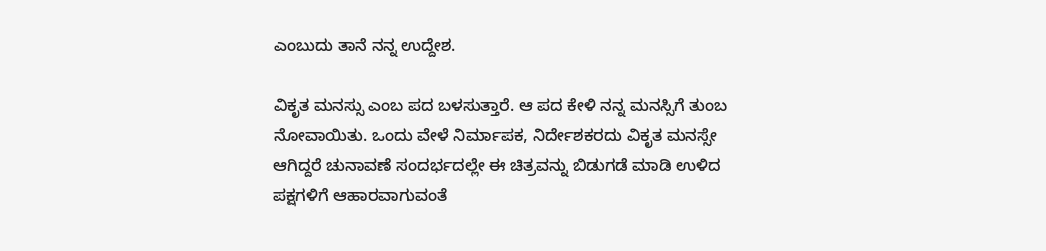ಎಂಬುದು ತಾನೆ ನನ್ನ ಉದ್ದೇಶ.

ವಿಕೃತ ಮನಸ್ಸು ಎಂಬ ಪದ ಬಳಸುತ್ತಾರೆ. ಆ ಪದ ಕೇಳಿ ನನ್ನ ಮನಸ್ಸಿಗೆ ತುಂಬ ನೋವಾಯಿತು. ಒಂದು ವೇಳೆ ನಿರ್ಮಾಪಕ, ನಿರ್ದೇಶಕರದು ವಿಕೃತ ಮನಸ್ಸೇ ಆಗಿದ್ದರೆ ಚುನಾವಣೆ ಸಂದರ್ಭದಲ್ಲೇ ಈ ಚಿತ್ರವನ್ನು ಬಿಡುಗಡೆ ಮಾಡಿ ಉಳಿದ ಪಕ್ಷಗಳಿಗೆ ಆಹಾರವಾಗುವಂತೆ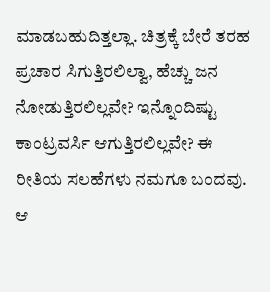ಮಾಡಬಹುದಿತ್ತಲ್ಲಾ. ಚಿತ್ರಕ್ಕೆ ಬೇರೆ ತರಹ ಪ್ರಚಾರ ಸಿಗುತ್ತಿರಲಿಲ್ವಾ, ಹೆಚ್ಚು ಜನ ನೋಡುತ್ತಿರಲಿಲ್ಲವೇ? ಇನ್ನೊಂದಿಷ್ಟು ಕಾಂಟ್ರವರ್ಸಿ ಆಗುತ್ತಿರಲಿಲ್ಲವೇ? ಈ ರೀತಿಯ ಸಲಹೆಗಳು ನಮಗೂ ಬಂದವು. ಆ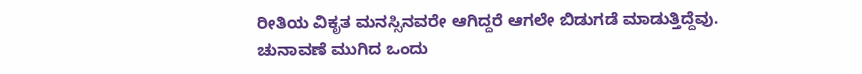ರೀತಿಯ ವಿಕೃತ ಮನಸ್ಸಿನವರೇ ಆಗಿದ್ದರೆ ಆಗಲೇ ಬಿಡುಗಡೆ ಮಾಡುತ್ತಿದ್ದೆವು. ಚುನಾವಣೆ ಮುಗಿದ ಒಂದು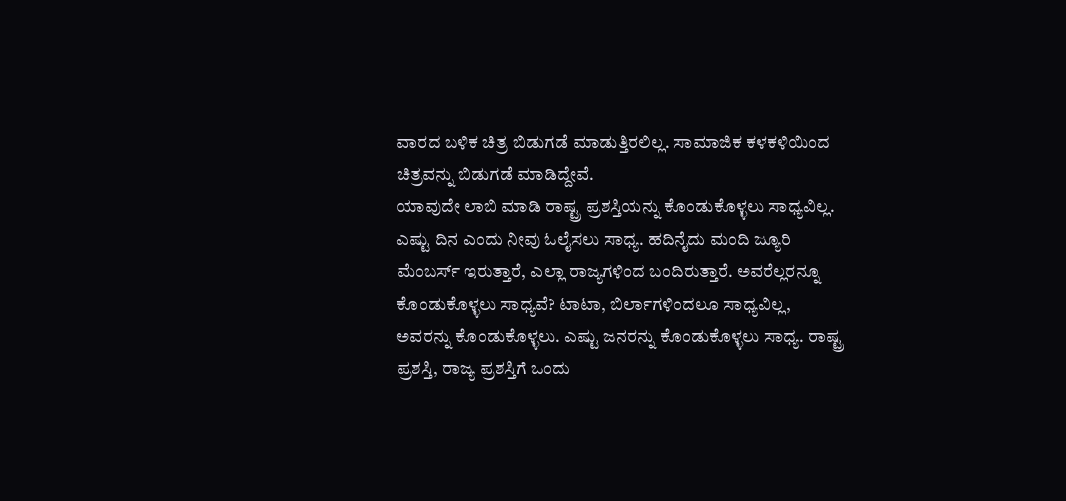ವಾರದ ಬಳಿಕ ಚಿತ್ರ ಬಿಡುಗಡೆ ಮಾಡುತ್ತಿರಲಿಲ್ಲ. ಸಾಮಾಜಿಕ ಕಳಕಳಿಯಿಂದ ಚಿತ್ರವನ್ನು ಬಿಡುಗಡೆ ಮಾಡಿದ್ದೇವೆ.
ಯಾವುದೇ ಲಾಬಿ ಮಾಡಿ ರಾಷ್ಟ್ರ ಪ್ರಶಸ್ತಿಯನ್ನು ಕೊಂಡುಕೊಳ್ಳಲು ಸಾಧ್ಯವಿಲ್ಲ. ಎಷ್ಟು ದಿನ ಎಂದು ನೀವು ಓಲೈಸಲು ಸಾಧ್ಯ. ಹದಿನೈದು ಮಂದಿ ಜ್ಯೂರಿ ಮೆಂಬರ್ಸ್ ಇರುತ್ತಾರೆ, ಎಲ್ಲಾ ರಾಜ್ಯಗಳಿಂದ ಬಂದಿರುತ್ತಾರೆ. ಅವರೆಲ್ಲರನ್ನೂ ಕೊಂಡುಕೊಳ್ಳಲು ಸಾಧ್ಯವೆ? ಟಾಟಾ, ಬಿರ್ಲಾಗಳಿಂದಲೂ ಸಾಧ್ಯವಿಲ್ಲ, ಅವರನ್ನು ಕೊಂಡುಕೊಳ್ಳಲು. ಎಷ್ಟು ಜನರನ್ನು ಕೊಂಡುಕೊಳ್ಳಲು ಸಾಧ್ಯ. ರಾಷ್ಟ್ರ ಪ್ರಶಸ್ತಿ, ರಾಜ್ಯ ಪ್ರಶಸ್ತಿಗೆ ಒಂದು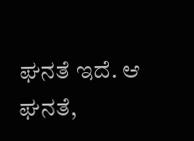ಘನತೆ ಇದೆ. ಆ ಘನತೆ,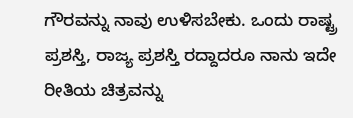ಗೌರವನ್ನು ನಾವು ಉಳಿಸಬೇಕು. ಒಂದು ರಾಷ್ಟ್ರ ಪ್ರಶಸ್ತಿ, ರಾಜ್ಯ ಪ್ರಶಸ್ತಿ ರದ್ದಾದರೂ ನಾನು ಇದೇ ರೀತಿಯ ಚಿತ್ರವನ್ನು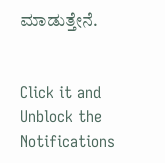ಮಾಡುತ್ತೇನೆ.


Click it and Unblock the Notifications